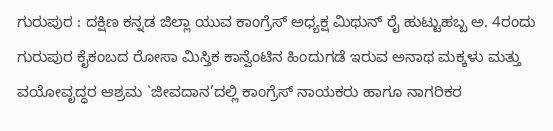ಗುರುಪುರ : ದಕ್ಷಿಣ ಕನ್ನಡ ಜಿಲ್ಲಾ ಯುವ ಕಾಂಗ್ರೆಸ್ ಅಧ್ಯಕ್ಷ ಮಿಥುನ್ ರೈ ಹುಟ್ಟುಹಬ್ಬ ಅ. 4ರಂದು ಗುರುಪುರ ಕೈಕಂಬದ ರೋಸಾ ಮಿಸ್ತಿಕ ಕಾನ್ವೆಂಟಿನ ಹಿಂದುಗಡೆ ಇರುವ ಅನಾಥ ಮಕ್ಕಳು ಮತ್ತು ವಯೋವೃದ್ಧರ ಆಶ್ರಮ `ಜೀವದಾನ’ದಲ್ಲಿ ಕಾಂಗ್ರೆಸ್ ನಾಯಕರು ಹಾಗೂ ನಾಗರಿಕರ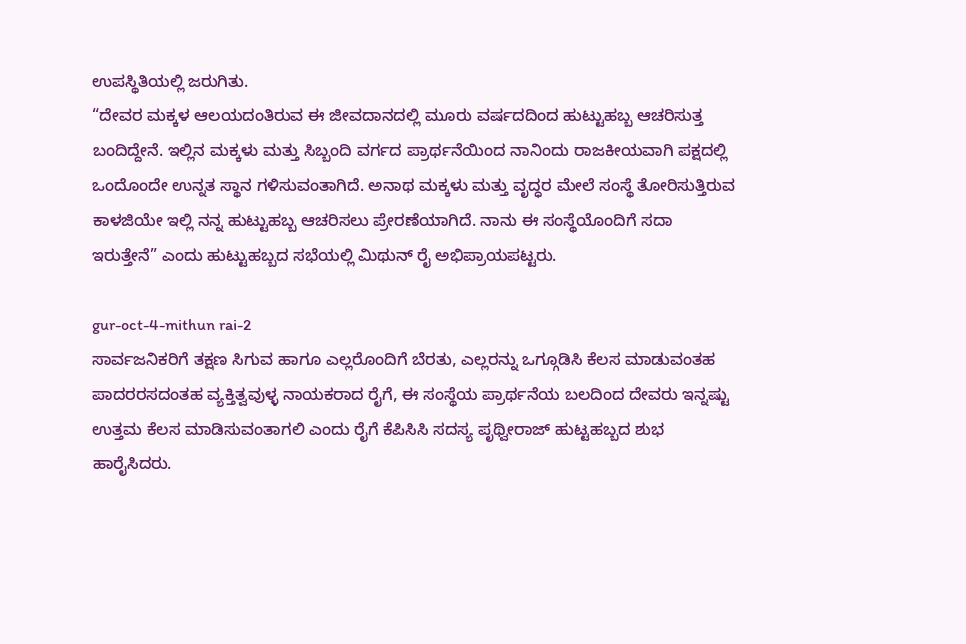ಉಪಸ್ಥಿತಿಯಲ್ಲಿ ಜರುಗಿತು.
“ದೇವರ ಮಕ್ಕಳ ಆಲಯದಂತಿರುವ ಈ ಜೀವದಾನದಲ್ಲಿ ಮೂರು ವರ್ಷದದಿಂದ ಹುಟ್ಟುಹಬ್ಬ ಆಚರಿಸುತ್ತ ಬಂದಿದ್ದೇನೆ. ಇಲ್ಲಿನ ಮಕ್ಕಳು ಮತ್ತು ಸಿಬ್ಬಂದಿ ವರ್ಗದ ಪ್ರಾರ್ಥನೆಯಿಂದ ನಾನಿಂದು ರಾಜಕೀಯವಾಗಿ ಪಕ್ಷದಲ್ಲಿ ಒಂದೊಂದೇ ಉನ್ನತ ಸ್ಥಾನ ಗಳಿಸುವಂತಾಗಿದೆ. ಅನಾಥ ಮಕ್ಕಳು ಮತ್ತು ವೃದ್ಧರ ಮೇಲೆ ಸಂಸ್ಥೆ ತೋರಿಸುತ್ತಿರುವ ಕಾಳಜಿಯೇ ಇಲ್ಲಿ ನನ್ನ ಹುಟ್ಟುಹಬ್ಬ ಆಚರಿಸಲು ಪ್ರೇರಣೆಯಾಗಿದೆ. ನಾನು ಈ ಸಂಸ್ಥೆಯೊಂದಿಗೆ ಸದಾ ಇರುತ್ತೇನೆ” ಎಂದು ಹುಟ್ಟುಹಬ್ಬದ ಸಭೆಯಲ್ಲಿ ಮಿಥುನ್ ರೈ ಅಭಿಪ್ರಾಯಪಟ್ಟರು.

gur-oct-4-mithun rai-2
ಸಾರ್ವಜನಿಕರಿಗೆ ತಕ್ಷಣ ಸಿಗುವ ಹಾಗೂ ಎಲ್ಲರೊಂದಿಗೆ ಬೆರತು, ಎಲ್ಲರನ್ನು ಒಗ್ಗೂಡಿಸಿ ಕೆಲಸ ಮಾಡುವಂತಹ ಪಾದರರಸದಂತಹ ವ್ಯಕ್ತಿತ್ವವುಳ್ಳ ನಾಯಕರಾದ ರೈಗೆ, ಈ ಸಂಸ್ಥೆಯ ಪ್ರಾರ್ಥನೆಯ ಬಲದಿಂದ ದೇವರು ಇನ್ನಷ್ಟು ಉತ್ತಮ ಕೆಲಸ ಮಾಡಿಸುವಂತಾಗಲಿ ಎಂದು ರೈಗೆ ಕೆಪಿಸಿಸಿ ಸದಸ್ಯ ಪೃಥ್ವೀರಾಜ್ ಹುಟ್ಟಹಬ್ಬದ ಶುಭ ಹಾರೈಸಿದರು.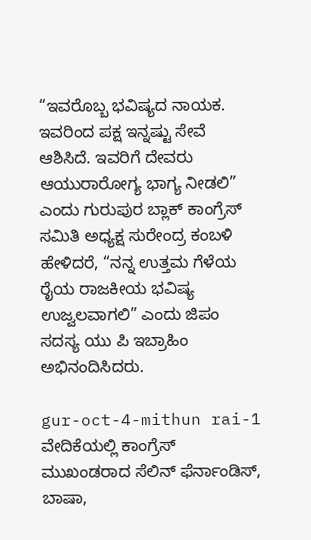“ಇವರೊಬ್ಬ ಭವಿಷ್ಯದ ನಾಯಕ. ಇವರಿಂದ ಪಕ್ಷ ಇನ್ನಷ್ಟು ಸೇವೆ ಆಶಿಸಿದೆ. ಇವರಿಗೆ ದೇವರು ಆಯುರಾರೋಗ್ಯ ಭಾಗ್ಯ ನೀಡಲಿ” ಎಂದು ಗುರುಪುರ ಬ್ಲಾಕ್ ಕಾಂಗ್ರೆಸ್ ಸಮಿತಿ ಅಧ್ಯಕ್ಷ ಸುರೇಂದ್ರ ಕಂಬಳಿ ಹೇಳಿದರೆ, “ನನ್ನ ಉತ್ತಮ ಗೆಳೆಯ ರೈಯ ರಾಜಕೀಯ ಭವಿಷ್ಯ ಉಜ್ವಲವಾಗಲಿ” ಎಂದು ಜಿಪಂ ಸದಸ್ಯ ಯು ಪಿ ಇಬ್ರಾಹಿಂ ಅಭಿನಂದಿಸಿದರು.

gur-oct-4-mithun rai-1
ವೇದಿಕೆಯಲ್ಲಿ ಕಾಂಗ್ರೆಸ್ ಮುಖಂಡರಾದ ಸೆಲಿನ್ ಫೆರ್ನಾಂಡಿಸ್, ಬಾಷಾ,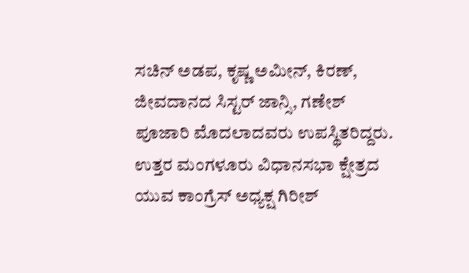ಸಚಿನ್ ಅಡಪ, ಕೃಷ್ಣ ಅಮೀನ್, ಕಿರಣ್, ಜೀವದಾನದ ಸಿಸ್ಟರ್ ಜಾನ್ಸಿ, ಗಣೇಶ್ ಪೂಜಾರಿ ಮೊದಲಾದವರು ಉಪಸ್ಥಿತರಿದ್ದರು. ಉತ್ತರ ಮಂಗಳೂರು ವಿಧಾನಸಭಾ ಕ್ಷೇತ್ರದ ಯುವ ಕಾಂಗ್ರೆಸ್ ಅಧ್ಯಕ್ಷ ಗಿರೀಶ್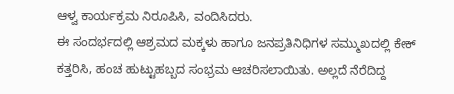ಆಳ್ವ ಕಾರ್ಯಕ್ರಮ ನಿರೂಪಿಸಿ, ವಂದಿಸಿದರು.
ಈ ಸಂದರ್ಭದಲ್ಲಿ ಆಶ್ರಮದ ಮಕ್ಕಳು ಹಾಗೂ ಜನಪ್ರತಿನಿಧಿಗಳ ಸಮ್ಮುಖದಲ್ಲಿ ಕೇಕ್ ಕತ್ತರಿಸಿ, ಹಂಚ ಹುಟ್ಟುಹಬ್ಬದ ಸಂಭ್ರಮ ಆಚರಿಸಲಾಯಿತು. ಅಲ್ಲದೆ ನೆರೆದಿದ್ದ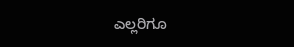ಎಲ್ಲರಿಗೂ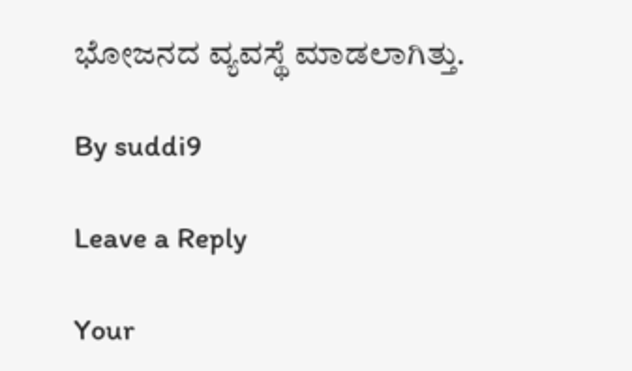ಭೋಜನದ ವ್ಯವಸ್ಥೆ ಮಾಡಲಾಗಿತ್ತು.

By suddi9

Leave a Reply

Your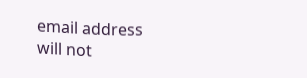email address will not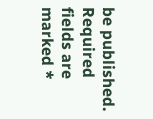be published. Required fields are marked *